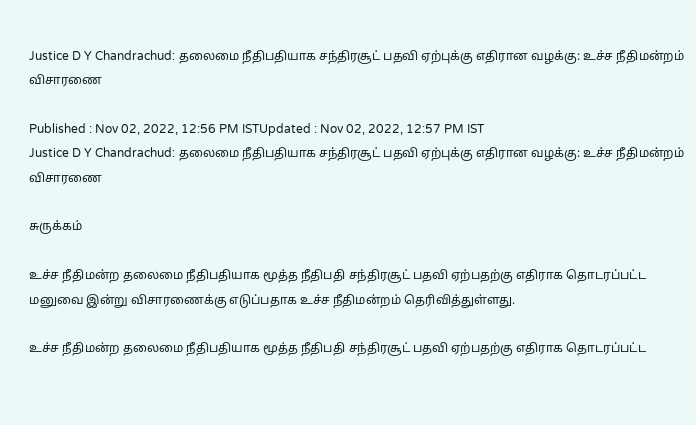Justice D Y Chandrachud: தலைமை நீதிபதியாக சந்திரசூட் பதவி ஏற்புக்கு எதிரான வழக்கு: உச்ச நீதிமன்றம் விசாரணை

Published : Nov 02, 2022, 12:56 PM ISTUpdated : Nov 02, 2022, 12:57 PM IST
Justice D Y Chandrachud: தலைமை நீதிபதியாக சந்திரசூட் பதவி ஏற்புக்கு எதிரான வழக்கு: உச்ச நீதிமன்றம் விசாரணை

சுருக்கம்

உச்ச நீதிமன்ற தலைமை நீதிபதியாக மூத்த நீதிபதி சந்திரசூட் பதவி ஏற்பதற்கு எதிராக தொடரப்பட்ட மனுவை இன்று விசாரணைக்கு எடுப்பதாக உச்ச நீதிமன்றம் தெரிவித்துள்ளது.

உச்ச நீதிமன்ற தலைமை நீதிபதியாக மூத்த நீதிபதி சந்திரசூட் பதவி ஏற்பதற்கு எதிராக தொடரப்பட்ட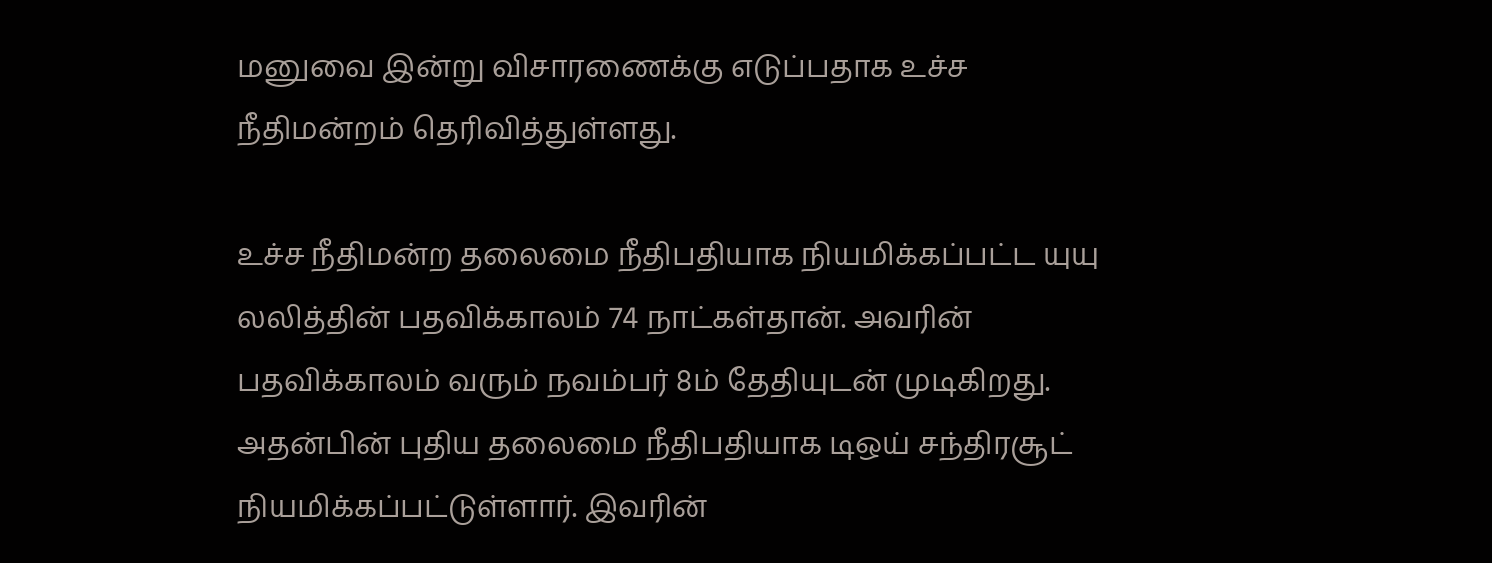மனுவை இன்று விசாரணைக்கு எடுப்பதாக உச்ச நீதிமன்றம் தெரிவித்துள்ளது.

உச்ச நீதிமன்ற தலைமை நீதிபதியாக நியமிக்கப்பட்ட யுயு லலித்தின் பதவிக்காலம் 74 நாட்கள்தான். அவரின் பதவிக்காலம் வரும் நவம்பர் 8ம் தேதியுடன் முடிகிறது. அதன்பின் புதிய தலைமை நீதிபதியாக டிஒய் சந்திரசூட் நியமிக்கப்பட்டுள்ளார். இவரின்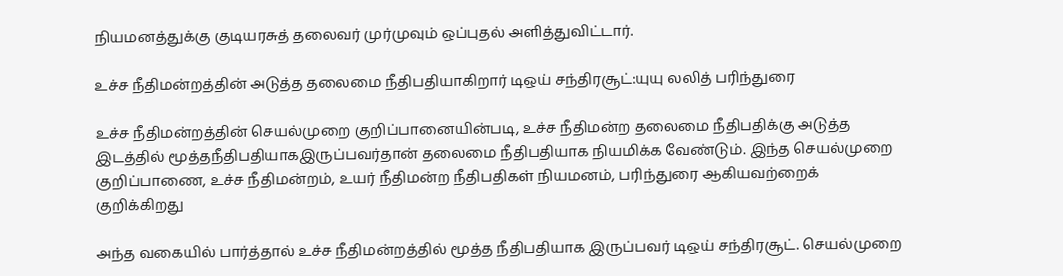நியமனத்துக்கு குடியரசுத் தலைவர் முர்முவும் ஒப்புதல் அளித்துவிட்டார்.

உச்ச நீதிமன்றத்தின் அடுத்த தலைமை நீதிபதியாகிறார் டிஒய் சந்திரசூட்:யுயு லலித் பரிந்துரை

உச்ச நீதிமன்றத்தின் செயல்முறை குறிப்பானையின்படி, உச்ச நீதிமன்ற தலைமை நீதிபதிக்கு அடுத்த இடத்தில் மூத்தநீதிபதியாகஇருப்பவர்தான் தலைமை நீதிபதியாக நியமிக்க வேண்டும். இந்த செயல்முறை குறிப்பாணை, உச்ச நீதிமன்றம், உயர் நீதிமன்ற நீதிபதிகள் நியமனம், பரிந்துரை ஆகியவற்றைக் குறிக்கிறது

அந்த வகையில் பார்த்தால் உச்ச நீதிமன்றத்தில் மூத்த நீதிபதியாக இருப்பவர் டிஒய் சந்திரசூட். செயல்முறை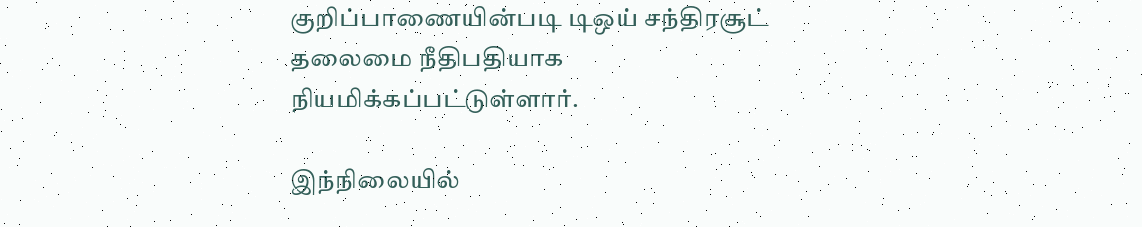குறிப்பாணையின்படி டிஒய் சந்திரசூட் தலைமை நீதிபதியாக நியமிக்கப்பட்டுள்ளார்.

இந்நிலையில்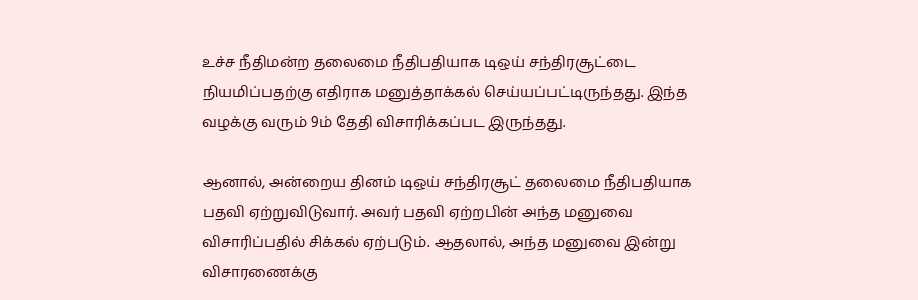உச்ச நீதிமன்ற தலைமை நீதிபதியாக டிஒய் சந்திரசூட்டை நியமிப்பதற்கு எதிராக மனுத்தாக்கல் செய்யப்பட்டிருந்தது. இந்த வழக்கு வரும் 9ம் தேதி விசாரிக்கப்பட இருந்தது.

ஆனால், அன்றைய தினம் டிஒய் சந்திரசூட் தலைமை நீதிபதியாக பதவி ஏற்றுவிடுவார். அவர் பதவி ஏற்றபின் அந்த மனுவை விசாரிப்பதில் சிக்கல் ஏற்படும். ஆதலால், அந்த மனுவை இன்று விசாரணைக்கு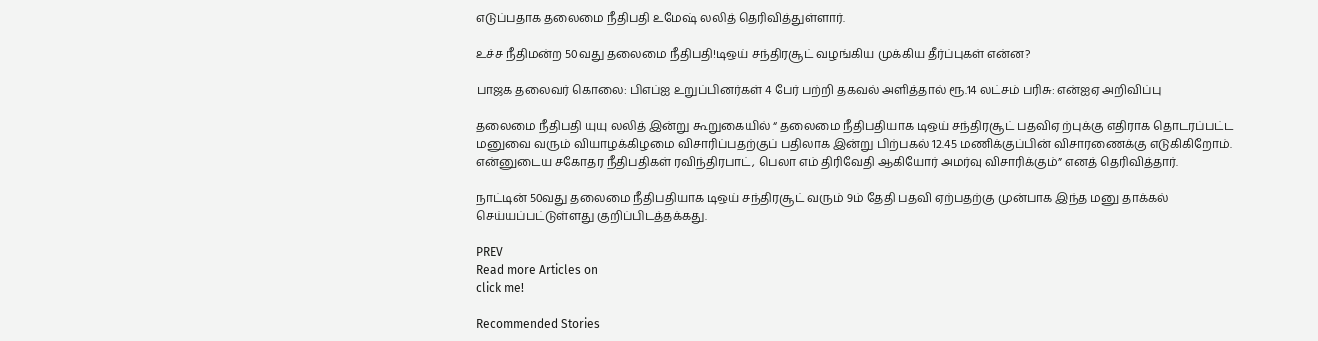எடுப்பதாக தலைமை நீதிபதி உமேஷ் லலித் தெரிவித்துள்ளார்.

உச்ச நீதிமன்ற 50வது தலைமை நீதிபதி!டிஒய் சந்திரசூட் வழங்கிய முக்கிய தீர்ப்புகள் என்ன?

பாஜக தலைவர் கொலை: பிஎப்ஐ உறுப்பினர்கள் 4 பேர் பற்றி தகவல் அளித்தால் ரூ.14 லட்சம் பரிசு: என்ஐஏ அறிவிப்பு

தலைமை நீதிபதி யுயு லலித் இன்று கூறுகையில் “ தலைமை நீதிபதியாக டிஒய் சந்திரசூட் பதவிஏ ற்புக்கு எதிராக தொடரப்பட்ட மனுவை வரும் வியாழக்கிழமை விசாரிப்பதற்குப் பதிலாக இன்று பிற்பகல் 12.45 மணிக்குப்பின் விசாரணைக்கு எடுகிகிறோம். என்னுடைய சகோதர நீதிபதிகள் ரவிந்திரபாட், பெலா எம் திரிவேதி ஆகியோர் அமர்வு விசாரிக்கும்” எனத் தெரிவித்தார்.

நாட்டின் 50வது தலைமை நீதிபதியாக டிஒய் சந்திரசூட் வரும் 9ம் தேதி பதவி ஏற்பதற்கு முன்பாக இந்த மனு தாக்கல் செய்யப்பட்டுள்ளது குறிப்பிடத்தக்கது.

PREV
Read more Articles on
click me!

Recommended Stories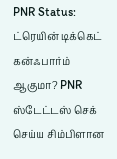PNR Status: ட்ரெயின் டிக்கெட் கன்ஃபார்ம் ஆகுமா? PNR ஸ்டேட்டஸ் செக் செய்ய சிம்பிளான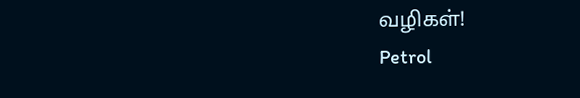வழிகள்!
Petrol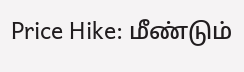Price Hike: மீண்டும்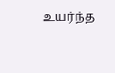உயர்ந்த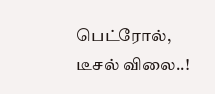பெட்ரோல், டீசல் விலை..!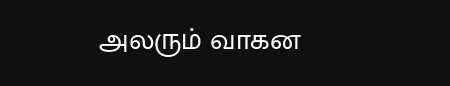அலரும் வாகன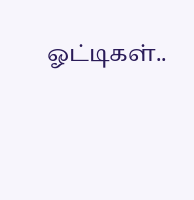ஓட்டிகள்..